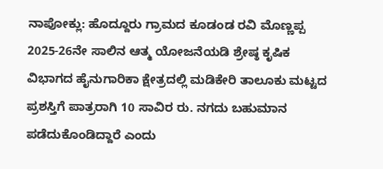ನಾಪೋಕ್ಲು: ಹೊದ್ದೂರು ಗ್ರಾಮದ ಕೂಡಂಡ ರವಿ ಮೊಣ್ಣಪ್ಪ 2025-26ನೇ ಸಾಲಿನ ಆತ್ಮ ಯೋಜನೆಯಡಿ ಶ್ರೇಷ್ಠ ಕೃಷಿಕ ವಿಭಾಗದ ಹೈನುಗಾರಿಕಾ ಕ್ಷೇತ್ರದಲ್ಲಿ ಮಡಿಕೇರಿ ತಾಲೂಕು ಮಟ್ಟದ ಪ್ರಶಸ್ತಿಗೆ ಪಾತ್ರರಾಗಿ 10 ಸಾವಿರ ರು. ನಗದು ಬಹುಮಾನ ಪಡೆದುಕೊಂಡಿದ್ದಾರೆ ಎಂದು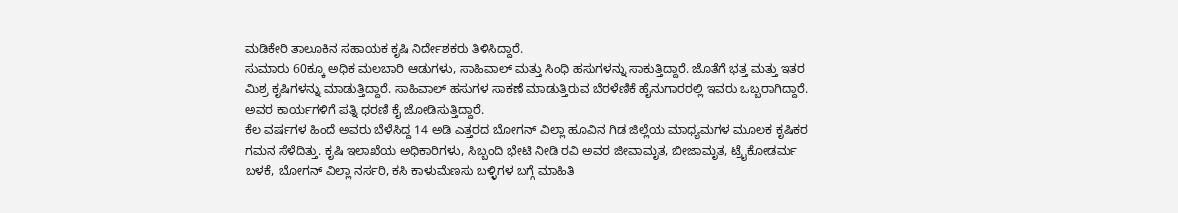ಮಡಿಕೇರಿ ತಾಲೂಕಿನ ಸಹಾಯಕ ಕೃಷಿ ನಿರ್ದೇಶಕರು ತಿಳಿಸಿದ್ದಾರೆ.
ಸುಮಾರು 60ಕ್ಕೂ ಅಧಿಕ ಮಲಬಾರಿ ಆಡುಗಳು, ಸಾಹಿವಾಲ್ ಮತ್ತು ಸಿಂಧಿ ಹಸುಗಳನ್ನು ಸಾಕುತ್ತಿದ್ದಾರೆ. ಜೊತೆಗೆ ಭತ್ತ ಮತ್ತು ಇತರ ಮಿಶ್ರ ಕೃಷಿಗಳನ್ನು ಮಾಡುತ್ತಿದ್ದಾರೆ. ಸಾಹಿವಾಲ್ ಹಸುಗಳ ಸಾಕಣೆ ಮಾಡುತ್ತಿರುವ ಬೆರಳೆಣಿಕೆ ಹೈನುಗಾರರಲ್ಲಿ ಇವರು ಒಬ್ಬರಾಗಿದ್ದಾರೆ. ಅವರ ಕಾರ್ಯಗಳಿಗೆ ಪತ್ನಿ ಧರಣಿ ಕೈ ಜೋಡಿಸುತ್ತಿದ್ದಾರೆ.
ಕೆಲ ವರ್ಷಗಳ ಹಿಂದೆ ಅವರು ಬೆಳೆಸಿದ್ದ 14 ಅಡಿ ಎತ್ತರದ ಬೋಗನ್ ವಿಲ್ಲಾ ಹೂವಿನ ಗಿಡ ಜಿಲ್ಲೆಯ ಮಾಧ್ಯಮಗಳ ಮೂಲಕ ಕೃಷಿಕರ ಗಮನ ಸೆಳೆದಿತ್ತು. ಕೃಷಿ ಇಲಾಖೆಯ ಅಧಿಕಾರಿಗಳು, ಸಿಬ್ಬಂದಿ ಭೇಟಿ ನೀಡಿ ರವಿ ಅವರ ಜೀವಾಮೃತ, ಬೀಜಾಮೃತ, ಟ್ರೈಕೋಡರ್ಮ ಬಳಕೆ, ಬೋಗನ್ ವಿಲ್ಲಾ ನರ್ಸರಿ, ಕಸಿ ಕಾಳುಮೆಣಸು ಬಳ್ಳಿಗಳ ಬಗ್ಗೆ ಮಾಹಿತಿ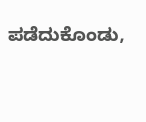ಪಡೆದುಕೊಂಡು,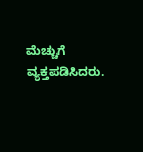ಮೆಚ್ಚುಗೆ ವ್ಯಕ್ತಪಡಿಸಿದರು.